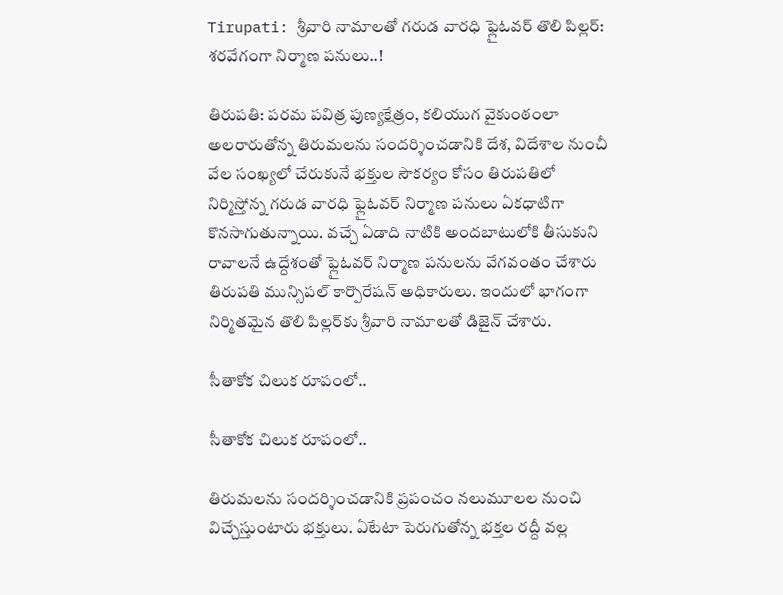Tirupati: శ్రీవారి నామాలతో గరుడ వారధి ఫ్లైఓవర్ తొలి పిల్లర్: శరవేగంగా నిర్మాణ పనులు..!

తిరుపతి: పరమ పవిత్ర పుణ్యక్షేత్రం, కలియుగ వైకుంఠంలా అలరారుతోన్న తిరుమలను సందర్శించడానికి దేశ, విదేశాల నుంచీ వేల సంఖ్యలో చేరుకునే భక్తుల సౌకర్యం కోసం తిరుపతిలో నిర్మిస్తోన్న గరుడ వారధి ఫ్లైఓవర్ నిర్మాణ పనులు ఏకధాటిగా కొనసాగుతున్నాయి. వచ్చే ఏడాది నాటికి అందబాటులోకి తీసుకుని రావాలనే ఉద్దేశంతో ఫ్లైఓవర్ నిర్మాణ పనులను వేగవంతం చేశారు తిరుపతి మున్సిపల్ కార్పొరేషన్ అధికారులు. ఇందులో భాగంగా నిర్మితమైన తొలి పిల్లర్‌కు శ్రీవారి నామాలతో డిజైన్ చేశారు.

సీతాకోక చిలుక రూపంలో..

సీతాకోక చిలుక రూపంలో..

తిరుమ‌ల‌ను సంద‌ర్శించ‌డానికి ప్ర‌పంచం నలుమూల‌ల నుంచి విచ్చేస్తుంటారు భ‌క్తులు. ఏటేటా పెరుగుతోన్న భక్త‌ల ర‌ద్దీ వల్ల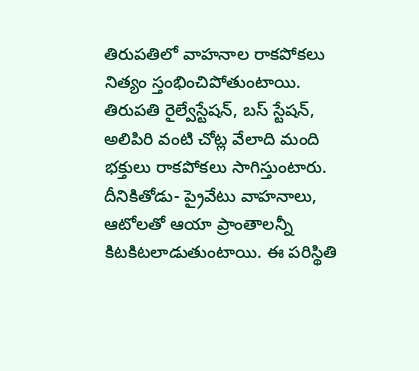తిరుప‌తిలో వాహ‌నాల రాక‌పోక‌లు నిత్యం స్తంభించిపోతుంటాయి. తిరుప‌తి రైల్వేస్టేష‌న్‌, బ‌స్ స్టేష‌న్‌, అలిపిరి వంటి చోట్ల వేలాది మంది భ‌క్తులు రాక‌పోక‌లు సాగిస్తుంటారు. దీనికితోడు- ప్రైవేటు వాహ‌నాలు, ఆటోల‌తో ఆయా ప్రాంతాల‌న్నీ కిట‌కిటలాడుతుంటాయి. ఈ పరిస్థితి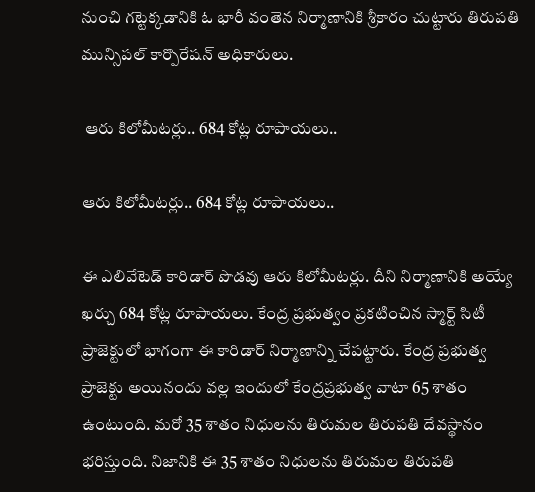నుంచి గట్టెక్కడానికి ఓ భారీ వంతెన నిర్మాణానికి శ్రీకారం చుట్టారు తిరుపతి మున్సిప‌ల్ కార్పొరేష‌న్‌ అధికారులు.

 ఆరు కిలోమీటర్లు.. 684 కోట్ల రూపాయలు..

ఆరు కిలోమీటర్లు.. 684 కోట్ల రూపాయలు..

ఈ ఎలివేటెడ్ కారిడార్‌ పొడవు ఆరు కిలోమీటర్లు. దీని నిర్మాణానికి అయ్యే ఖ‌ర్చు 684 కోట్ల రూపాయ‌లు. కేంద్ర ప్ర‌భుత్వం ప్ర‌క‌టించిన స్మార్ట్ సిటీ ప్రాజెక్టులో భాగంగా ఈ కారిడార్ నిర్మాణాన్ని చేపట్టారు. కేంద్ర ప్రభుత్వ ప్రాజెక్టు అయినందు వల్ల ఇందులో కేంద్ర‌ప్ర‌భుత్వ వాటా 65 శాతం ఉంటుంది. మ‌రో 35 శాతం నిధుల‌ను తిరుమ‌ల తిరుప‌తి దేవ‌స్థానం భ‌రిస్తుంది. నిజానికి ఈ 35 శాతం నిధులను తిరుమల తిరుపతి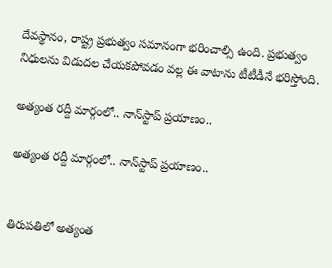దేవస్థానం, రాష్ట్ర ప్రభుత్వం సమానంగా భరించాల్సి ఉంది. ప్ర‌భుత్వం నిధులను విడుదల చేయకపోవడం వల్ల ఈ వాటాను టీటీడీనే భరిస్తోంది.

అత్యంత రద్దీ మార్గంలో.. నాన్‌స్టాప్ ప్రయాణం..

అత్యంత రద్దీ మార్గంలో.. నాన్‌స్టాప్ ప్రయాణం..


తిరుప‌తిలో అత్యంత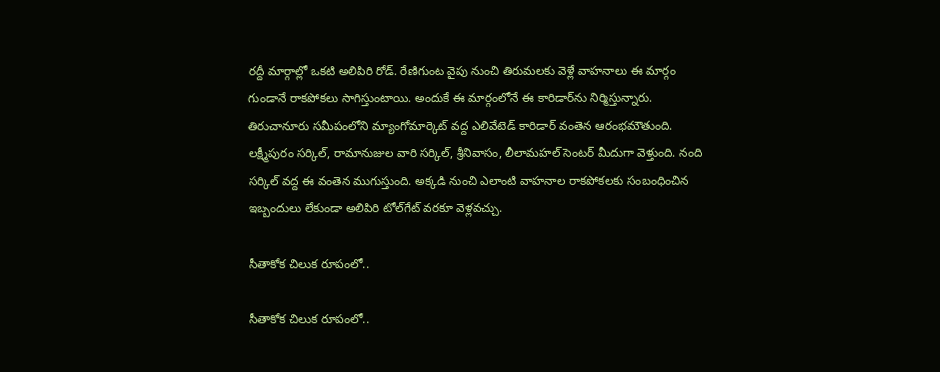ర‌ద్దీ మార్గాల్లో ఒకటి అలిపిరి రోడ్‌. రేణిగుంట వైపు నుంచి తిరుమలకు వెళ్లే వాహనాలు ఈ మార్గం గుండానే రాకపోకలు సాగిస్తుంటాయి. అందుకే ఈ మార్గంలోనే ఈ కారిడార్‌ను నిర్మిస్తున్నారు. తిరుచానూరు స‌మీపంలోని మ్యాంగోమార్కెట్ వ‌ద్ద ఎలివేటెడ్ కారిడార్ వంతెన ఆరంభమౌతుంది. లక్ష్మీపురం స‌ర్కిల్‌, రామానుజుల వారి స‌ర్కిల్, శ్రీనివాసం, లీలామహల్‌ సెంటర్‌ మీదుగా వెళ్తుంది. నంది సర్కిల్‌ వద్ద ఈ వంతెన ముగుస్తుంది. అక్క‌డి నుంచి ఎలాంటి వాహ‌నాల రాక‌పోక‌ల‌కు సంబంధించిన ఇబ్బందులు లేకుండా అలిపిరి టోల్‌గేట్ వ‌ర‌కూ వెళ్ల‌వ‌చ్చు.

సీతాకోక చిలుక రూపంలో..

సీతాకోక చిలుక రూపంలో..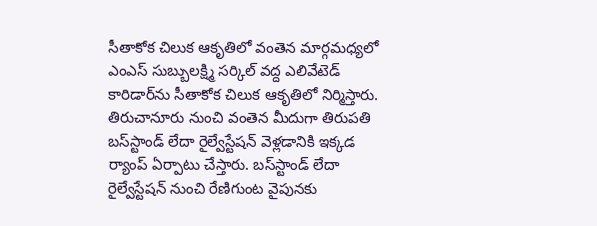సీతాకోక చిలుక ఆకృతిలో వంతెన మార్గ‌మ‌ధ్య‌లో ఎంఎస్ సుబ్బుల‌క్ష్మి స‌ర్కిల్ వ‌ద్ద ఎలివేటెడ్ కారిడార్‌ను సీతాకోక చిలుక ఆకృతిలో నిర్మిస్తారు. తిరుచానూరు నుంచి వంతెన మీదుగా తిరుప‌తి బ‌స్‌స్టాండ్ లేదా రైల్వేస్టేష‌న్ వెళ్ల‌డానికి ఇక్క‌డ ర్యాంప్ ఏర్పాటు చేస్తారు. బ‌స్‌స్టాండ్ లేదా రైల్వేస్టేష‌న్ నుంచి రేణిగుంట వైపున‌కు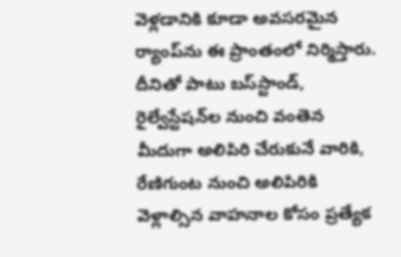వెళ్ల‌డానికి కూడా అవ‌స‌ర‌మైన ర్యాంప్‌ను ఈ ప్రాంతంలో నిర్మిస్తారు. దీనితో పాటు బ‌స్‌స్టాండ్‌, రైల్వేస్టేష‌న్‌ల నుంచి వంతెన మీదుగా అలిపిరి చేరుకునే వారికి, రేణిగుంట నుంచి అలిపిరికి వెళ్లాల్సిన వాహ‌నాల కోసం ప్ర‌త్యేక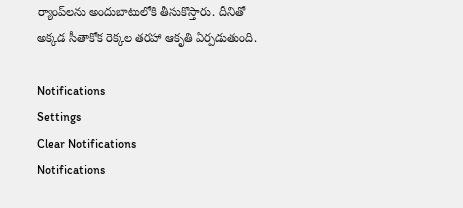ర్యాంప్‌లను అందుబాటులోకి తీసుకొస్తారు. దీనితో అక్క‌డ సీతాకోక రెక్క‌ల త‌ర‌హా ఆకృతి ఏర్ప‌డుతుంది.

Notifications
Settings
Clear Notifications
Notifications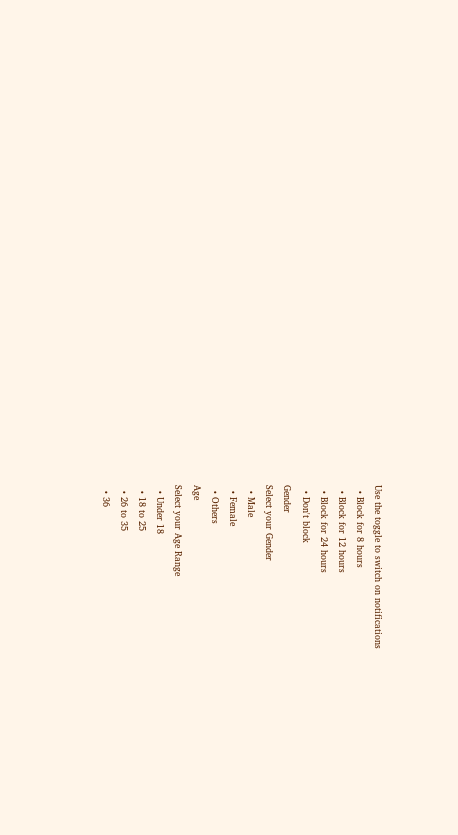Use the toggle to switch on notifications
  • Block for 8 hours
  • Block for 12 hours
  • Block for 24 hours
  • Don't block
Gender
Select your Gender
  • Male
  • Female
  • Others
Age
Select your Age Range
  • Under 18
  • 18 to 25
  • 26 to 35
  • 36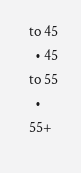to 45
  • 45 to 55
  • 55+